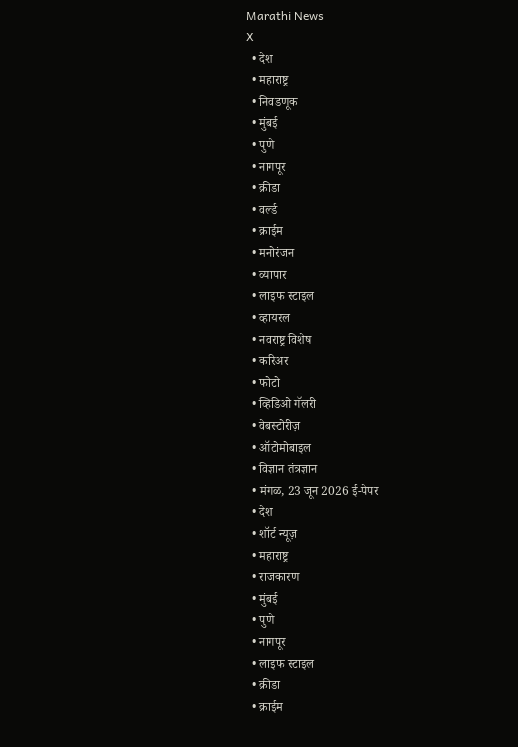Marathi News
X
  • देश
  • महाराष्ट्र
  • निवडणूक
  • मुंबई
  • पुणे
  • नागपूर
  • क्रीडा
  • वर्ल्ड
  • क्राईम
  • मनोरंजन
  • व्यापार
  • लाइफ स्टाइल
  • व्हायरल
  • नवराष्ट्र विशेष
  • करिअर
  • फोटो
  • व्हिडिओ गॅलरी
  • वेबस्टोरीज़
  • ऑटोमोबाइल
  • विज्ञान तंत्रज्ञान
  • मंगळ, 23 जून 2026 ई-पेपर
  • देश
  • शॉर्ट न्यूज़
  • महाराष्ट्र
  • राजकारण
  • मुंबई
  • पुणे
  • नागपूर
  • लाइफ स्टाइल
  • क्रीडा
  • क्राईम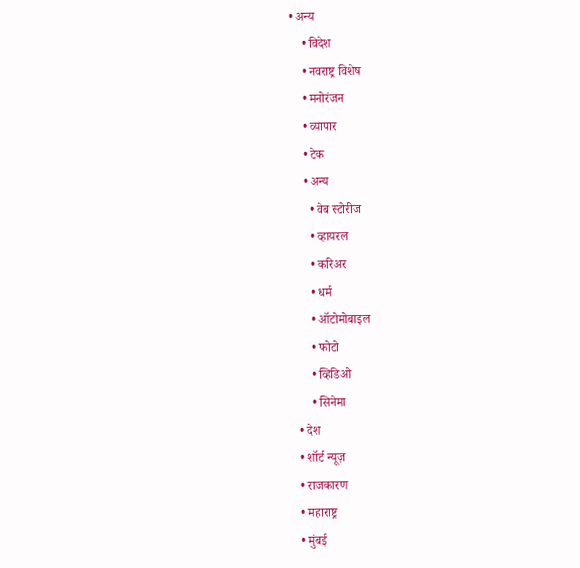• अन्य
    • विदेश
    • नवराष्ट्र विशेष
    • मनोरंजन
    • व्यापार
    • टेक
    • अन्य
      • वेब स्टोरीज
      • व्हायरल
      • करिअर
      • धर्म
      • ऑटोमोबाइल
      • फोटो
      • व्हिडिओ
      • सिनेमा
  • देश
  • शॉर्ट न्यूज़
  • राजकारण
  • महाराष्ट्र
  • मुंबई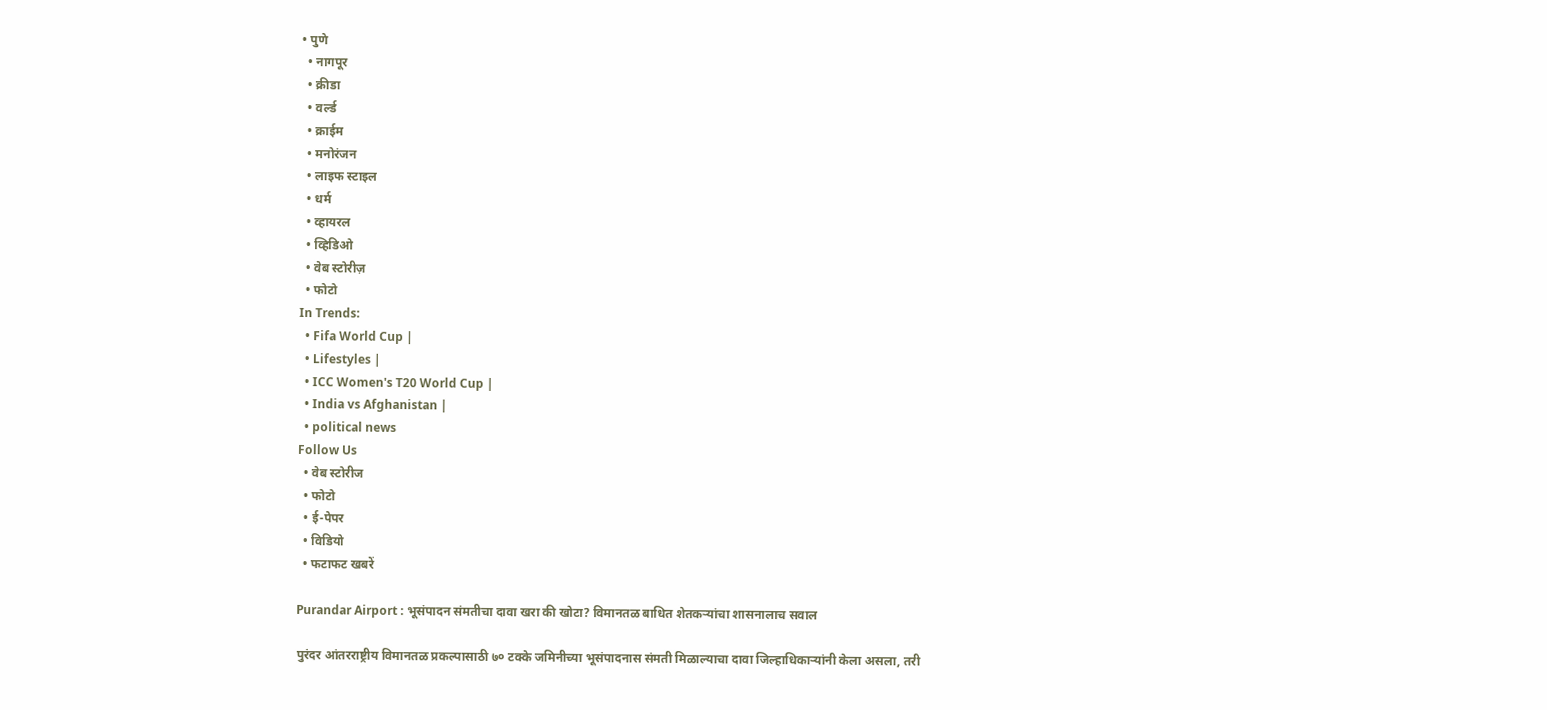• पुणे
  • नागपूर
  • क्रीडा
  • वर्ल्ड
  • क्राईम
  • मनोरंजन
  • लाइफ स्टाइल
  • धर्म
  • व्हायरल
  • व्हिडिओ
  • वेब स्टोरीज़
  • फोटो
In Trends:
  • Fifa World Cup |
  • Lifestyles |
  • ICC Women's T20 World Cup |
  • India vs Afghanistan |
  • political news
Follow Us
  • वेब स्टोरीज
  • फोटो
  • ई-पेपर
  • विडियो
  • फटाफट खबरें

Purandar Airport : भूसंपादन संमतीचा दावा खरा की खोटा? विमानतळ बाधित शेतकऱ्यांचा शासनालाच सवाल

पुरंदर आंतरराष्ट्रीय विमानतळ प्रकल्पासाठी ७० टक्के जमिनीच्या भूसंपादनास संमती मिळाल्याचा दावा जिल्हाधिकाऱ्यांनी केला असला, तरी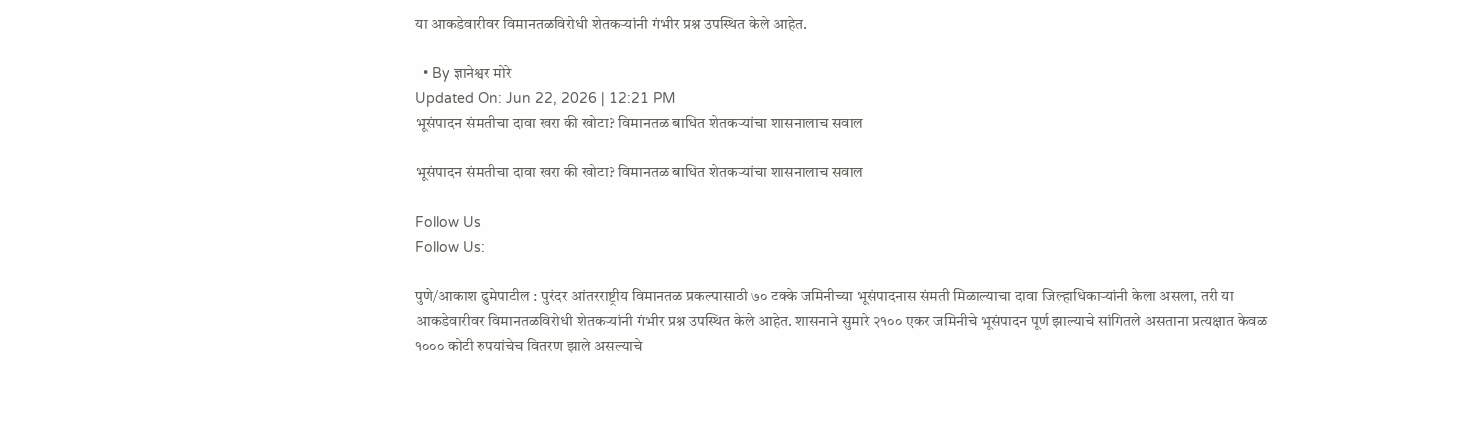या आकडेवारीवर विमानतळविरोधी शेतकऱ्यांनी गंभीर प्रश्न उपस्थित केले आहेत.

  • By ज्ञानेश्वर मोरे
Updated On: Jun 22, 2026 | 12:21 PM
भूसंपादन संमतीचा दावा खरा की खोटा? विमानतळ बाधित शेतकऱ्यांचा शासनालाच सवाल

भूसंपादन संमतीचा दावा खरा की खोटा? विमानतळ बाधित शेतकऱ्यांचा शासनालाच सवाल

Follow Us
Follow Us:

पुणे/आकाश ढुमेपाटील : पुरंदर आंतरराष्ट्रीय विमानतळ प्रकल्पासाठी ७० टक्के जमिनीच्या भूसंपादनास संमती मिळाल्याचा दावा जिल्हाधिकाऱ्यांनी केला असला, तरी या आकडेवारीवर विमानतळविरोधी शेतकऱ्यांनी गंभीर प्रश्न उपस्थित केले आहेत. शासनाने सुमारे २१०० एकर जमिनीचे भूसंपादन पूर्ण झाल्याचे सांगितले असताना प्रत्यक्षात केवळ १००० कोटी रुपयांचेच वितरण झाले असल्याचे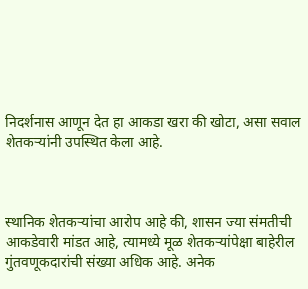निदर्शनास आणून देत हा आकडा खरा की खोटा, असा सवाल शेतकऱ्यांनी उपस्थित केला आहे.



स्थानिक शेतकऱ्यांचा आरोप आहे की, शासन ज्या संमतीची आकडेवारी मांडत आहे, त्यामध्ये मूळ शेतकऱ्यांपेक्षा बाहेरील गुंतवणूकदारांची संख्या अधिक आहे. अनेक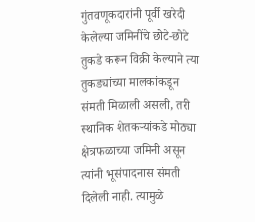गुंतवणूकदारांनी पूर्वी खरेदी केलेल्या जमिनींचे छोटे-छोटे तुकडे करून विक्री केल्याने त्या तुकड्यांच्या मालकांकडून संमती मिळाली असली, तरी स्थानिक शेतकऱ्यांकडे मोठ्या क्षेत्रफळाच्या जमिनी असून त्यांनी भूसंपादनास संमती दिलेली नाही. त्यामुळे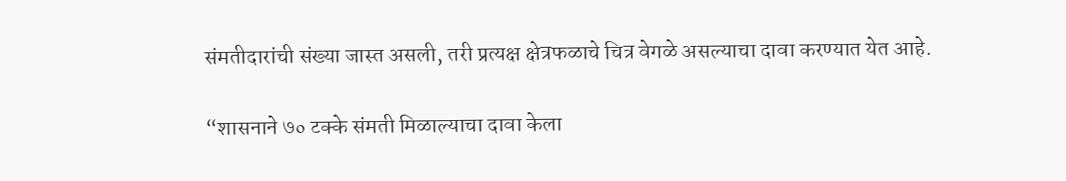संमतीदारांची संख्या जास्त असली, तरी प्रत्यक्ष क्षेत्रफळाचे चित्र वेगळे असल्याचा दावा करण्यात येत आहे.

“शासनाने ७० टक्के संमती मिळाल्याचा दावा केला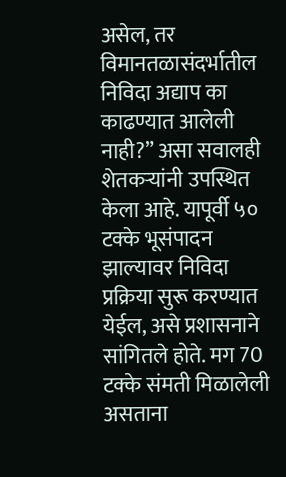असेल, तर विमानतळासंदर्भातील निविदा अद्याप का काढण्यात आलेली नाही?” असा सवालही शेतकऱ्यांनी उपस्थित केला आहे. यापूर्वी ५० टक्के भूसंपादन झाल्यावर निविदा प्रक्रिया सुरू करण्यात येईल, असे प्रशासनाने सांगितले होते. मग 70 टक्के संमती मिळालेली असताना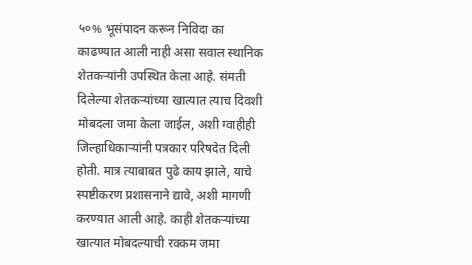५०% भूसंपादन करून निविदा का काढण्यात आली नाही असा सवाल स्थानिक शेतकऱ्यांनी उपस्थित केला आहे. संमती दिलेल्या शेतकऱ्यांच्या खात्यात त्याच दिवशी मोबदला जमा केला जाईल, अशी ग्वाहीही जिल्हाधिकाऱ्यांनी पत्रकार परिषदेत दिली होती. मात्र त्याबाबत पुढे काय झाले, याचे स्पष्टीकरण प्रशासनाने द्यावे, अशी मागणी करण्यात आली आहे. काही शेतकऱ्यांच्या खात्यात मोबदल्याची रक्कम जमा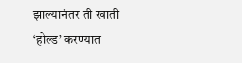झाल्यानंतर ती खाती ‘होल्ड’ करण्यात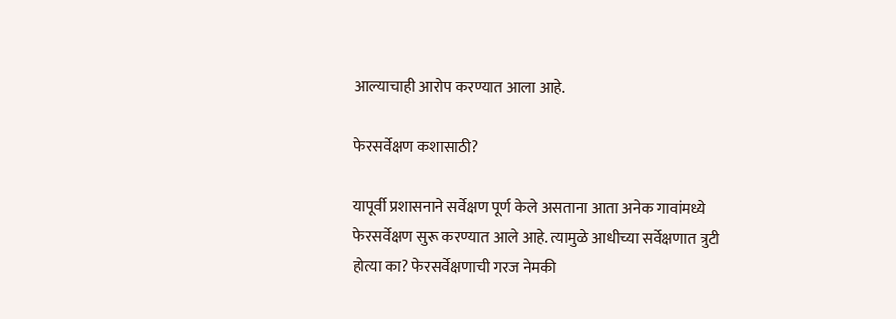आल्याचाही आरोप करण्यात आला आहे.

फेरसर्वेक्षण कशासाठी?

यापूर्वी प्रशासनाने सर्वेक्षण पूर्ण केले असताना आता अनेक गावांमध्ये फेरसर्वेक्षण सुरू करण्यात आले आहे. त्यामुळे आधीच्या सर्वेक्षणात त्रुटी होत्या का? फेरसर्वेक्षणाची गरज नेमकी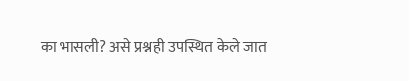का भासली? असे प्रश्नही उपस्थित केले जात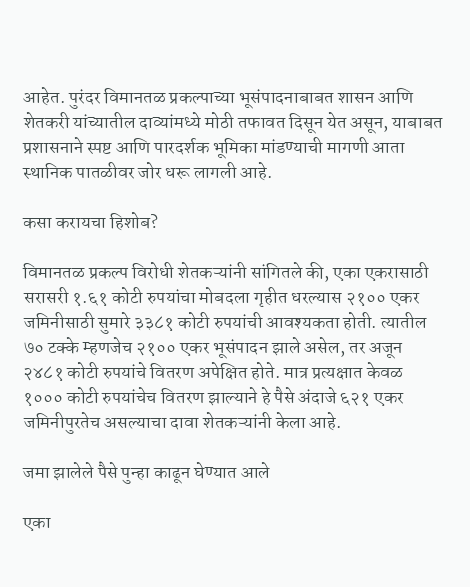आहेत. पुरंदर विमानतळ प्रकल्पाच्या भूसंपादनाबाबत शासन आणि शेतकरी यांच्यातील दाव्यांमध्ये मोठी तफावत दिसून येत असून, याबाबत प्रशासनाने स्पष्ट आणि पारदर्शक भूमिका मांडण्याची मागणी आता स्थानिक पातळीवर जोर धरू लागली आहे.

कसा करायचा हिशोब?

विमानतळ प्रकल्प विरोधी शेतकऱ्यांनी सांगितले की, एका एकरासाठी सरासरी १.६१ कोटी रुपयांचा मोबदला गृहीत धरल्यास २१०० एकर जमिनीसाठी सुमारे ३३८१ कोटी रुपयांची आवश्यकता होती. त्यातील ७० टक्के म्हणजेच २१०० एकर भूसंपादन झाले असेल, तर अजून २४८१ कोटी रुपयांचे वितरण अपेक्षित होते. मात्र प्रत्यक्षात केवळ १००० कोटी रुपयांचेच वितरण झाल्याने हे पैसे अंदाजे ६२१ एकर जमिनीपुरतेच असल्याचा दावा शेतकऱ्यांनी केला आहे.

जमा झालेले पैसे पुन्हा काढून घेण्यात आले

एका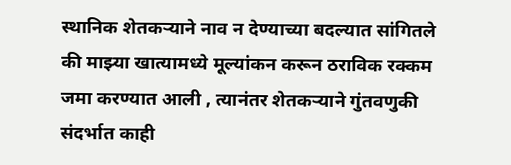स्थानिक शेतकऱ्याने नाव न देण्याच्या बदल्यात सांगितले की माझ्या खात्यामध्ये मूल्यांकन करून ठराविक रक्कम जमा करण्यात आली , त्यानंतर शेतकऱ्याने गुंतवणुकी संदर्भात काही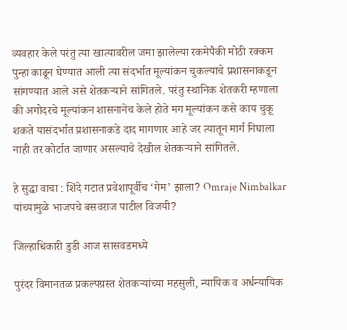व्यवहार केले परंतु त्या खात्यावरील जमा झालेल्या रकमेपैकी मोठी रक्कम पुन्हा काढून घेण्यात आली त्या संदर्भात मूल्यांकन चुकल्याचे प्रशासनाकडून सांगण्यात आले असे शेतकऱ्याने सांगितले. परंतु स्थानिक शेतकरी म्हणाला की अगोदरचे मूल्यांकन शासनानेच केले होते मग मूल्यांकन कसे काय चुकू शकते यासंदर्भात प्रशासनाकडे दाद मागणार आहे जर त्यातून मार्ग निघाला नाही तर कोर्टात जाणार असल्याचे देखील शेतकऱ्याने सांगितले.

हे सुद्धा वाचा : शिंदे गटात प्रवेशापूर्वीच ‘गेम’ झाला? Omraje Nimbalkar यांच्यामुळे भाजपचे बसवराज पाटील विजयी?

जिल्हाधिकारी डुडी आज सासवडमध्ये

पुरंदर विमानतळ प्रकल्पग्रस्त शेतकऱ्यांच्या महसुली, न्यायिक व अर्धन्यायिक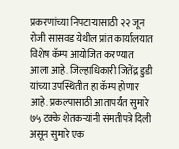प्रकरणांच्या निपटाऱ्यासाठी २२ जून रोजी सासवड येथील प्रांत कार्यालयात विशेष कॅम्प आयोजित करण्यात आला आहे. जिल्हाधिकारी जितेंद्र डुडी यांच्या उपस्थितीत हा कॅम्प होणार आहे. प्रकल्पासाठी आतापर्यंत सुमारे ७५ टक्के शेतकऱ्यांनी संमतीपत्रे दिली असून सुमारे एक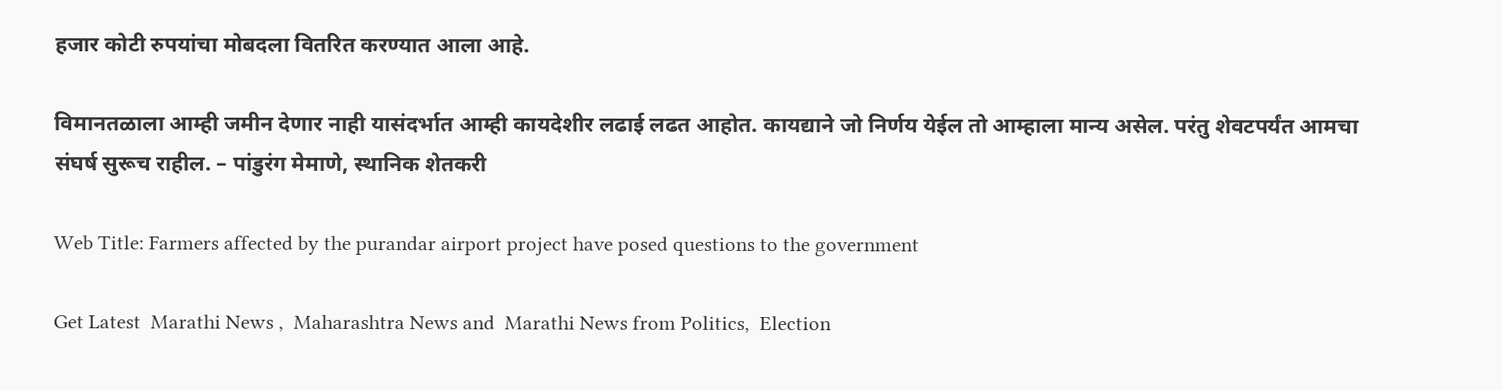हजार कोटी रुपयांचा मोबदला वितरित करण्यात आला आहे.

विमानतळाला आम्ही जमीन देणार नाही यासंदर्भात आम्ही कायदेशीर लढाई लढत आहोत. कायद्याने जो निर्णय येईल तो आम्हाला मान्य असेल. परंतु शेवटपर्यंत आमचा संघर्ष सुरूच राहील. – पांडुरंग मेमाणे, स्थानिक शेतकरी

Web Title: Farmers affected by the purandar airport project have posed questions to the government

Get Latest  Marathi News ,  Maharashtra News and  Marathi News from Politics,  Election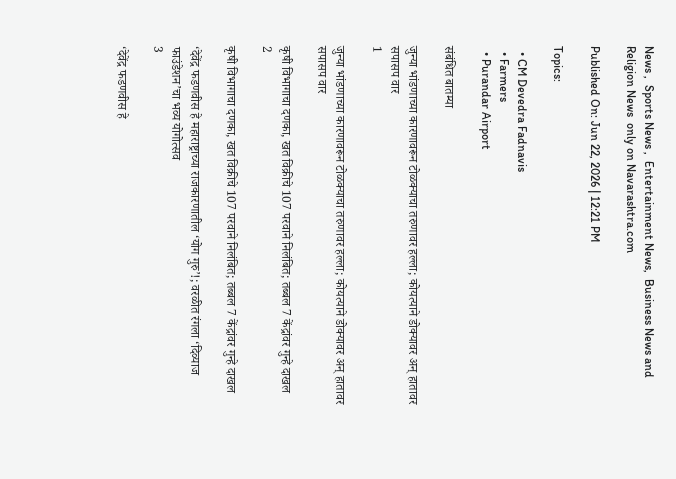News ,  Sports News ,  Entertainment News,  Business News and   Religion News  only on Navarashtra.com

Published On: Jun 22, 2026 | 12:21 PM

Topics:

  • CM Devedra Fadnavis
  • Farmers
  • Purandar Airport

संबंधित बातम्या

जुन्या भांडणाच्या कारणावरून टोळक्याचा तरुणावर हल्ला; कोयत्याने डोक्यावर अन् हातावर सपासप वार
1

जुन्या भांडणाच्या कारणावरून टोळक्याचा तरुणावर हल्ला; कोयत्याने डोक्यावर अन् हातावर सपासप वार

कृषी विभागाचा दणका, खत विक्रीचे 107 परवाने निलंबित; तब्बल 7 केंद्रांवर गुन्हे दाखल
2

कृषी विभागाचा दणका, खत विक्रीचे 107 परवाने निलंबित; तब्बल 7 केंद्रांवर गुन्हे दाखल

‘देवेंद्र फडणवीस हे महाराष्ट्राच्या राजकारणातील ‘योग गुरु’!; वरळीत रंगला ‘दिव्याज फाउंडेशन’चा भव्य योगोत्सव
3

‘देवेंद्र फडणवीस हे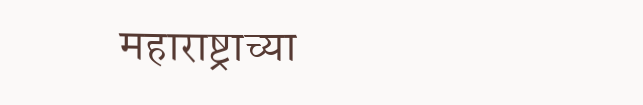महाराष्ट्राच्या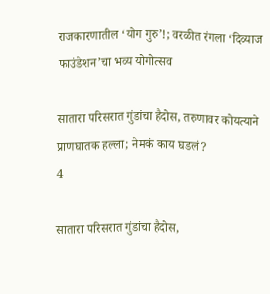राजकारणातील ‘योग गुरु’!; वरळीत रंगला ‘दिव्याज फाउंडेशन’चा भव्य योगोत्सव

सातारा परिसरात गुंडांचा हैदोस, तरुणावर कोयत्याने प्राणघातक हल्ला; नेमकं काय घडलं?
4

सातारा परिसरात गुंडांचा हैदोस,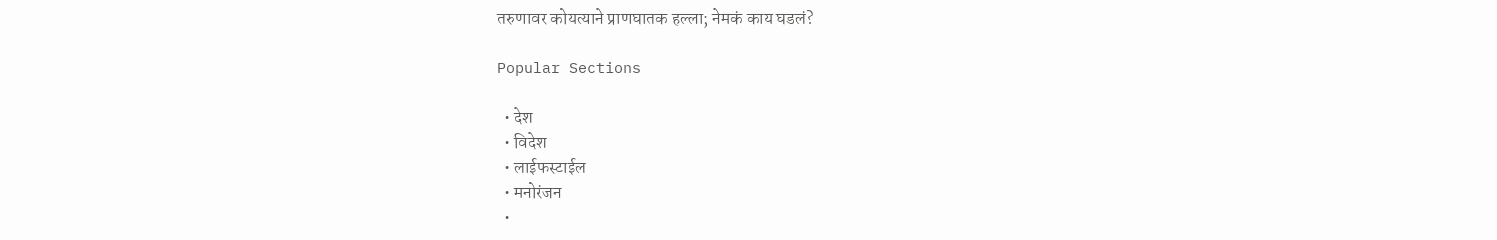तरुणावर कोयत्याने प्राणघातक हल्ला; नेमकं काय घडलं?

Popular Sections

  • देश
  • विदेश
  • लाईफस्टाईल
  • मनोरंजन
  •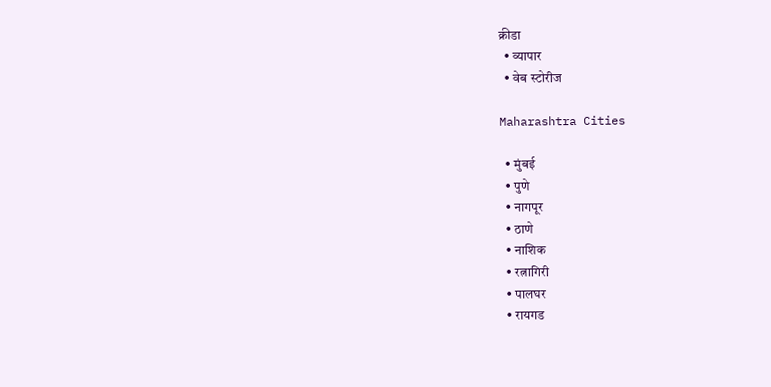क्रीडा
  • व्यापार
  • वेब स्टोरीज

Maharashtra Cities

  • मुंबई
  • पुणे
  • नागपूर
  • ठाणे
  • नाशिक
  • रत्नागिरी
  • पालघर
  • रायगड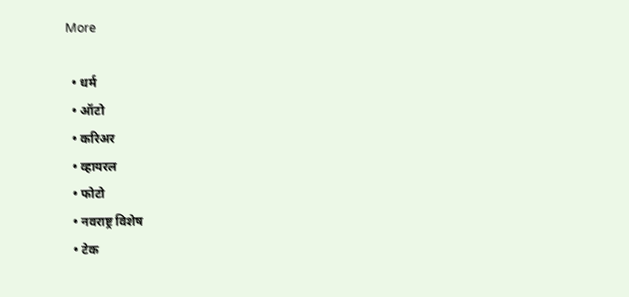More

  • धर्म
  • ऑटो
  • करिअर
  • व्हायरल
  • फोटो
  • नवराष्ट्र विशेष
  • टेक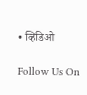• व्हिडिओ

Follow Us On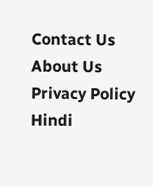Contact Us About Us Privacy Policy
Hindi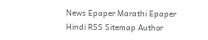News Epaper Marathi Epaper Hindi RSS Sitemap Author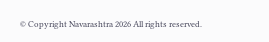© Copyright Navarashtra 2026 All rights reserved.